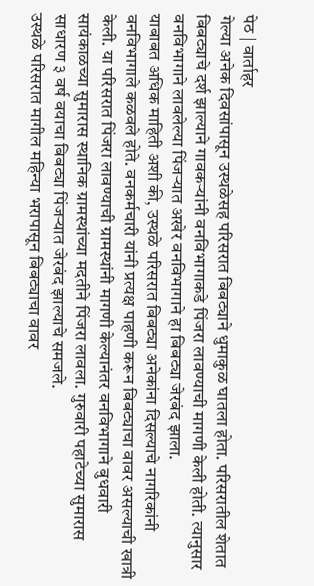पेठ | वार्ताहर
गेल्या अनेक दिवसांपासून उस्थळेसह परिसरात बिबट्याने धुमाकुळ घातला होता. परिसरातील शेतात बिबट्याचे दर्श झाल्याने गावकऱ्यांनी वनविभागाकडे पिंजरा लावण्याची मागणी केली होती. त्यानुसार वनविभागाने लावलेल्या पिंजऱ्यात अखेर वनविभागाने हा बिबट्या जेरबंद झाला.
याबाबत अधिक माहिती अशी की, उस्थळे परिसरात बिबट्या अनेकांना दिसल्याचे नागरिकांनी वनविभागाले कळवले होते. वनकर्मचारी यांनी प्रत्यक्ष पाहणी करून बिबट्याचा वावर असल्याची खात्री केली. या परिसरात पिंजरा लावण्याची ग्रामस्थांनी मागणी केल्यानंतर वनविभागाने बुधवारी सायंकाळच्या सुमारास स्थानिक ग्रामस्थांच्या मदतीने पिंजरा लावला. गुरुवारी पहाटेच्या सुमारास साधारण ३ वर्ष वयाचा बिबट्या पिंजऱ्यात जेरबंद झाल्याचे समजले.
उस्थळे परिसरात मागील महिन्या भरापासून बिबट्याचा वावर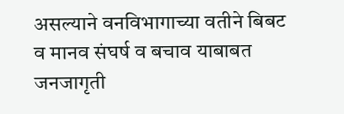असल्याने वनविभागाच्या वतीने बिबट व मानव संघर्ष व बचाव याबाबत जनजागृती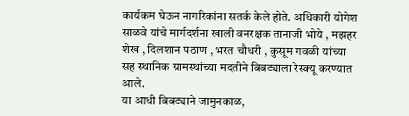कार्यकम घेऊन नागरिकांना सतर्क केले होते. अधिकारी योगेश साळवे यांचे मार्गदर्शना खाली वनरक्षक तानाजी भोये , मझहर शेख , दिलशान पठाण , भरत चौधरी , कुसूम गवळी यांच्या सह स्थानिक ग्रामस्थांच्या मदतीने बिबट्याला रेस्क्यू करण्यात आले.
या आधी बिबट्याने जामुनकाळ,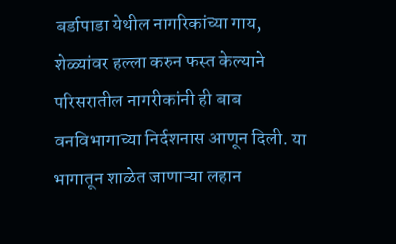बर्डापाडा येथील नागरिकांच्या गाय, शेळ्यांवर हल्ला करुन फस्त केल्याने परिसरातील नागरीकांनी ही बाब वनविभागाच्या निर्दशनास आणून दिली. या भागातून शाळेत जाणाऱ्या लहान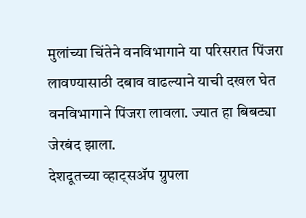मुलांच्या चिंतेने वनविभागाने या परिसरात पिंजरा लावण्यासाठी दबाव वाढल्याने याची दखल घेत वनविभागाने पिंजरा लावला. ज्यात हा बिबट्या जेरबंद झाला.
देशदूतच्या व्हाट्सॲप ग्रुपला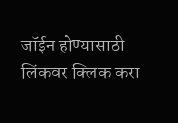जॉईन होण्यासाठी लिंकवर क्लिक करा